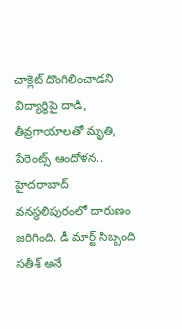చాక్లెట్ దొంగిలించాడని విద్యార్థిపై దాడి, తీవ్రగాయాలతో మృతి, పేరెంట్స్ ఆందోళన..
హైదరాబాద్ వనస్థలిపురంలో దారుణం జరిగింది. డీ మార్ట్ సిబ్బంది సతీశ్ అనే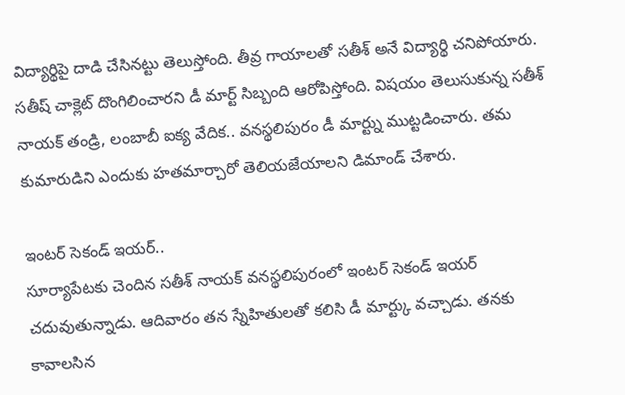విద్యార్థిపై దాడి చేసినట్టు తెలుస్తోంది. తీవ్ర గాయాలతో సతీశ్ అనే విద్యార్థి చనిపోయారు. సతీష్ చాక్లెట్ దొంగిలించారని డీ మార్ట్ సిబ్బంది ఆరోపిస్తోంది. విషయం తెలుసుకున్న సతీశ్ నాయక్ తండ్రి, లంబాబీ ఐక్య వేదిక.. వనస్థలిపురం డీ మార్ట్ను ముట్టడించారు. తమ కుమారుడిని ఎందుకు హతమార్చారో తెలియజేయాలని డిమాండ్ చేశారు.

ఇంటర్ సెకండ్ ఇయర్..
సూర్యాపేటకు చెందిన సతీశ్ నాయక్ వనస్థలిపురంలో ఇంటర్ సెకండ్ ఇయర్ చదువుతున్నాడు. ఆదివారం తన స్నేహితులతో కలిసి డీ మార్ట్కు వచ్చాడు. తనకు కావాలసిన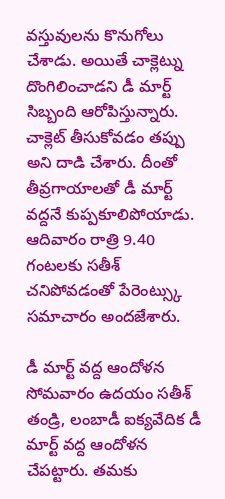వస్తువులను కొనుగోలు చేశాడు. అయితే చాక్లెట్ను దొంగిలించాడని డీ మార్ట్ సిబ్బంది ఆరోపిస్తున్నారు. చాక్లెట్ తీసుకోవడం తప్పు అని దాడి చేశారు. దీంతో తీవ్రగాయాలతో డీ మార్ట్ వద్దనే కుప్పకూలిపోయాడు. ఆదివారం రాత్రి 9.40 గంటలకు సతీశ్ చనిపోవడంతో పేరెంట్స్కు సమాచారం అందజేశారు.

డీ మార్ట్ వద్ద ఆందోళన
సోమవారం ఉదయం సతీశ్ తండ్రి, లంబాడీ ఐక్యవేదిక డీ మార్ట్ వద్ద ఆందోళన చేపట్టారు. తమకు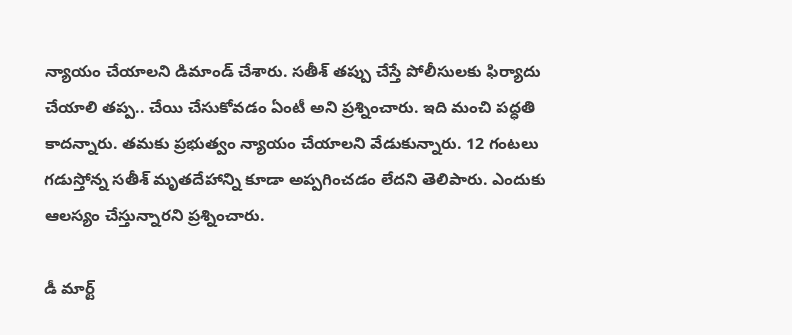న్యాయం చేయాలని డిమాండ్ చేశారు. సతీశ్ తప్పు చేస్తే పోలీసులకు ఫిర్యాదు చేయాలి తప్ప.. చేయి చేసుకోవడం ఏంటీ అని ప్రశ్నించారు. ఇది మంచి పద్ధతి కాదన్నారు. తమకు ప్రభుత్వం న్యాయం చేయాలని వేడుకున్నారు. 12 గంటలు గడుస్తోన్న సతీశ్ మృతదేహాన్ని కూడా అప్పగించడం లేదని తెలిపారు. ఎందుకు ఆలస్యం చేస్తున్నారని ప్రశ్నించారు.

డీ మార్ట్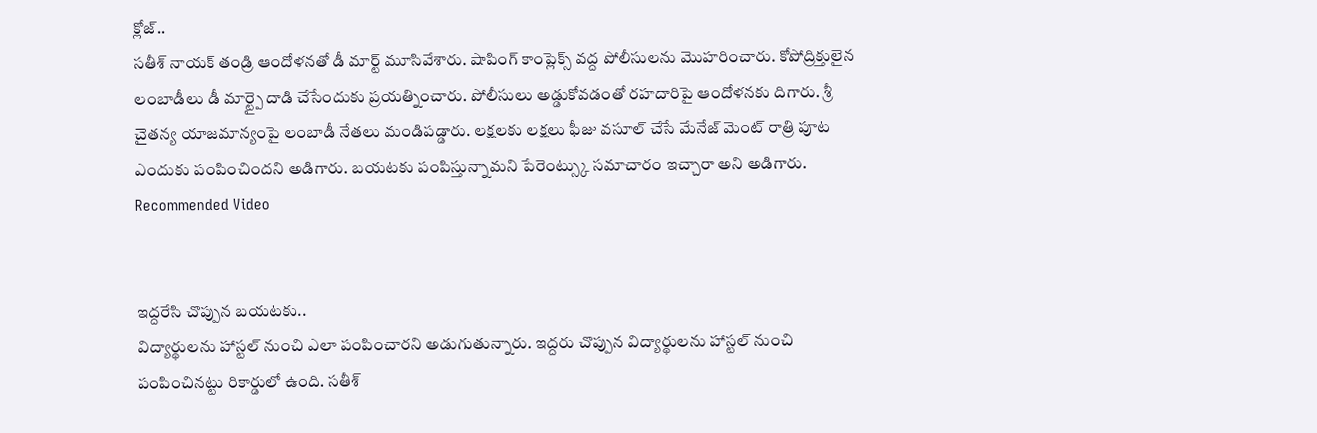క్లోజ్..
సతీశ్ నాయక్ తండ్రి ఆందోళనతో డీ మార్ట్ మూసివేశారు. షాపింగ్ కాంప్లెక్స్ వద్ద పోలీసులను మొహరించారు. కోపోద్రిక్తులైన లంబాడీలు డీ మార్ట్పై దాడి చేసేందుకు ప్రయత్నించారు. పోలీసులు అడ్డుకోవడంతో రహదారిపై ఆందోళనకు దిగారు. శ్రీ చైతన్య యాజమాన్యంపై లంబాడీ నేతలు మండిపడ్డారు. లక్షలకు లక్షలు ఫీజు వసూల్ చేసే మేనేజ్ మెంట్ రాత్రి పూట ఎందుకు పంపించిందని అడిగారు. బయటకు పంపిస్తున్నామని పేరెంట్స్కు సమాచారం ఇచ్చారా అని అడిగారు.
Recommended Video


ఇద్దరేసి చొప్పున బయటకు..
విద్యార్థులను హాస్టల్ నుంచి ఎలా పంపించారని అడుగుతున్నారు. ఇద్దరు చొప్పున విద్యార్థులను హాస్టల్ నుంచి పంపించినట్టు రికార్డులో ఉంది. సతీశ్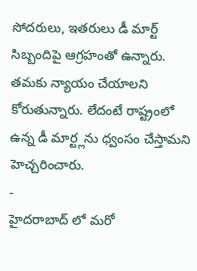సోదరులు, ఇతరులు డీ మార్ట్ సిబ్బందిపై ఆగ్రహంతో ఉన్నారు. తమకు న్యాయం చేయాలని కోరుతున్నారు. లేదంటే రాష్ట్రంలో ఉన్న డీ మార్ట్లను ధ్వంసం చేస్తామని హెచ్చరించారు.
-
హైదరాబాద్ లో మరో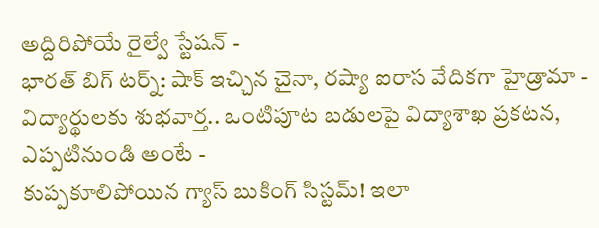అద్దిరిపోయే రైల్వే స్టేషన్ -
భారత్ బిగ్ టర్న్: షాక్ ఇచ్చిన చైనా, రష్యా ఐరాస వేదికగా హైడ్రామా -
విద్యార్థులకు శుభవార్త.. ఒంటిపూట బడులపై విద్యాశాఖ ప్రకటన, ఎప్పటినుండి అంటే -
కుప్పకూలిపోయిన గ్యాస్ బుకింగ్ సిస్టమ్! ఇలా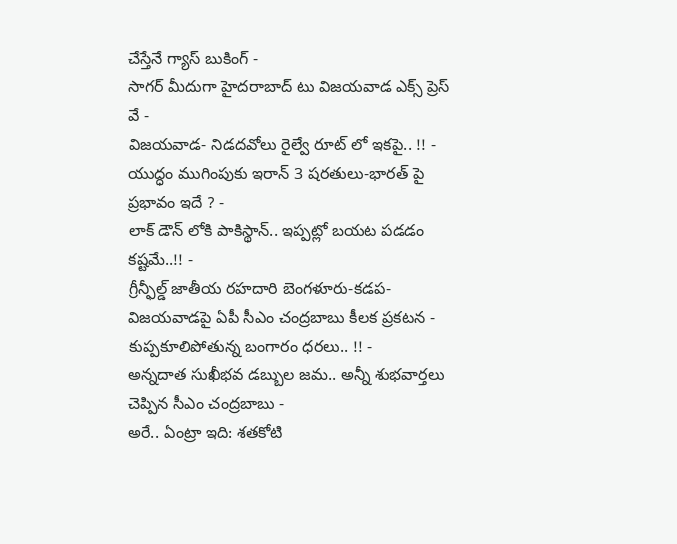చేస్తేనే గ్యాస్ బుకింగ్ -
సాగర్ మీదుగా హైదరాబాద్ టు విజయవాడ ఎక్స్ ప్రెస్ వే -
విజయవాడ- నిడదవోలు రైల్వే రూట్ లో ఇకపై.. !! -
యుద్ధం ముగింపుకు ఇరాన్ 3 షరతులు-భారత్ పై ప్రభావం ఇదే ? -
లాక్ డౌన్ లోకి పాకిస్థాన్.. ఇప్పట్లో బయట పడడం కష్టమే..!! -
గ్రీన్ఫీల్డ్ జాతీయ రహదారి బెంగళూరు-కడప-విజయవాడపై ఏపీ సీఎం చంద్రబాబు కీలక ప్రకటన -
కుప్పకూలిపోతున్న బంగారం ధరలు.. !! -
అన్నదాత సుఖీభవ డబ్బుల జమ.. అన్నీ శుభవార్తలు చెప్పిన సీఎం చంద్రబాబు -
అరే.. ఏంట్రా ఇది: శతకోటి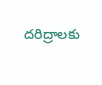దరిద్రాలకు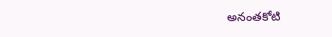అనంతకోటి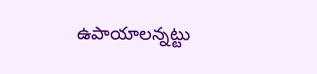ఉపాయాలన్నట్టు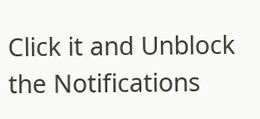Click it and Unblock the Notifications